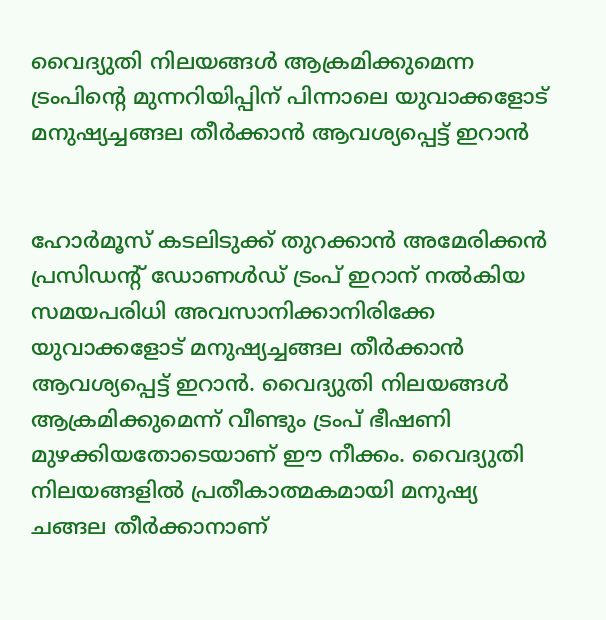വൈദ്യുതി നിലയങ്ങൾ ആക്രമിക്കുമെന്ന ട്രംപിന്റെ മുന്നറിയിപ്പിന് പിന്നാലെ യുവാക്കളോട് മനുഷ്യച്ചങ്ങല തീർക്കാൻ ആവശ്യപ്പെട്ട് ഇറാൻ


ഹോർമൂസ് കടലിടുക്ക് തുറക്കാൻ അമേരിക്കൻ പ്രസിഡന്റ് ഡോണൾഡ് ട്രംപ് ഇറാന് നൽകിയ സമയപരിധി അവസാനിക്കാനിരിക്കേ യുവാക്കളോട് മനുഷ്യച്ചങ്ങല തീർക്കാൻ ആവശ്യപ്പെട്ട് ഇറാൻ. വൈദ്യുതി നിലയങ്ങൾ ആക്രമിക്കുമെന്ന് വീണ്ടും ട്രംപ് ഭീഷണി മുഴക്കിയതോടെയാണ് ഈ നീക്കം. വൈദ്യുതി നിലയങ്ങളിൽ പ്രതീകാത്മകമായി മനുഷ്യ ചങ്ങല തീർക്കാനാണ്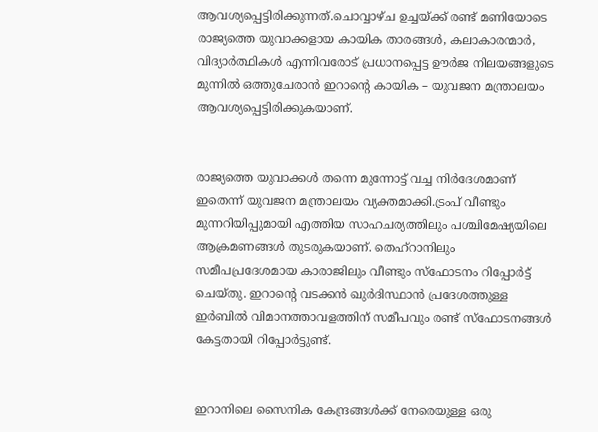ആവശ്യപ്പെട്ടിരിക്കുന്നത്.ചൊവ്വാഴ്ച ഉച്ചയ്ക്ക് രണ്ട് മണിയോടെ രാജ്യത്തെ യുവാക്കളായ കായിക താരങ്ങൾ, കലാകാരന്മാർ, വിദ്യാർത്ഥികൾ എന്നിവരോട് പ്രധാനപ്പെട്ട ഊർജ നിലയങ്ങളുടെ മുന്നിൽ ഒത്തുചേരാൻ ഇറാന്റെ കായിക – യുവജന മന്ത്രാലയം ആവശ്യപ്പെട്ടിരിക്കുകയാണ്.


രാജ്യത്തെ യുവാക്കൾ തന്നെ മുന്നോട്ട് വച്ച നിർദേശമാണ് ഇതെന്ന് യുവജന മന്ത്രാലയം വ്യക്തമാക്കി.ട്രംപ് വീണ്ടും മുന്നറിയിപ്പുമായി എത്തിയ സാഹചര്യത്തിലും പശ്ചിമേഷ്യയിലെ ആക്രമണങ്ങൾ തുടരുകയാണ്. തെഹ്‌റാനിലും സമീപപ്രദേശമായ കാരാജിലും വീണ്ടും സ്‌ഫോടനം റിപ്പോർട്ട് ചെയ്തു. ഇറാന്റെ വടക്കൻ ഖുർദിസ്ഥാൻ പ്രദേശത്തുള്ള ഇർബിൽ വിമാനത്താവളത്തിന് സമീപവും രണ്ട് സ്‌ഫോടനങ്ങൾ കേട്ടതായി റിപ്പോർട്ടുണ്ട്.


ഇറാനിലെ സൈനിക കേന്ദ്രങ്ങൾക്ക് നേരെയുള്ള ഒരു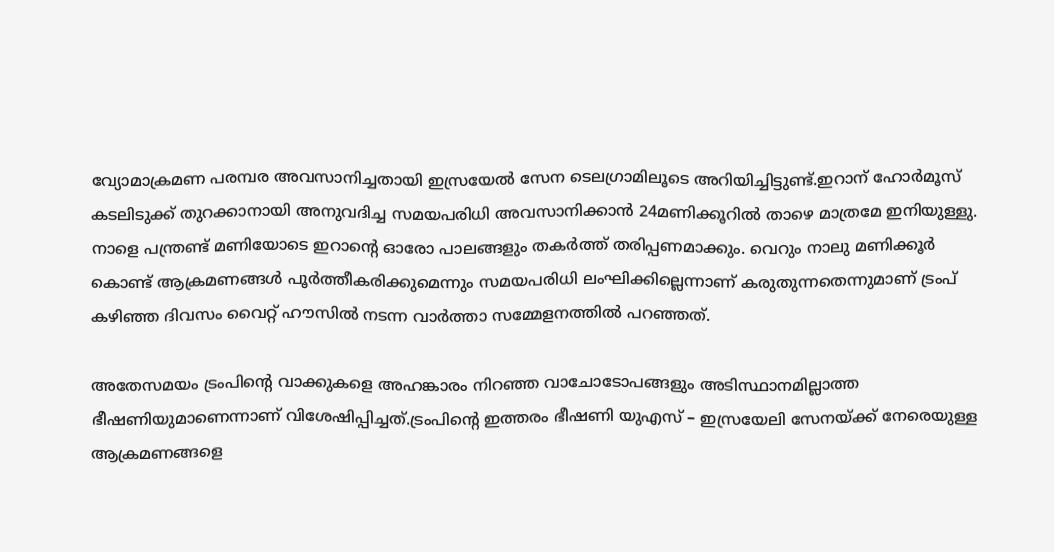വ്യോമാക്രമണ പരമ്പര അവസാനിച്ചതായി ഇസ്രയേൽ സേന ടെലഗ്രാമിലൂടെ അറിയിച്ചിട്ടുണ്ട്.ഇറാന് ഹോർമൂസ് കടലിടുക്ക് തുറക്കാനായി അനുവദിച്ച സമയപരിധി അവസാനിക്കാൻ 24മണിക്കൂറിൽ താഴെ മാത്രമേ ഇനിയുള്ളു. നാളെ പന്ത്രണ്ട് മണിയോടെ ഇറാന്റെ ഓരോ പാലങ്ങളും തകർത്ത് തരിപ്പണമാക്കും. വെറും നാലു മണിക്കൂർ കൊണ്ട് ആക്രമണങ്ങൾ പൂർത്തീകരിക്കുമെന്നും സമയപരിധി ലംഘിക്കില്ലെന്നാണ് കരുതുന്നതെന്നുമാണ് ട്രംപ് കഴിഞ്ഞ ദിവസം വൈറ്റ് ഹൗസിൽ നടന്ന വാർത്താ സമ്മേളനത്തിൽ പറഞ്ഞത്.

അതേസമയം ട്രംപിന്റെ വാക്കുകളെ അഹങ്കാരം നിറഞ്ഞ വാചോടോപങ്ങളും അടിസ്ഥാനമില്ലാത്ത ഭീഷണിയുമാണെന്നാണ് വിശേഷിപ്പിച്ചത്.ട്രംപിന്റെ ഇത്തരം ഭീഷണി യുഎസ് – ഇസ്രയേലി സേനയ്ക്ക് നേരെയുള്ള ആക്രമണങ്ങളെ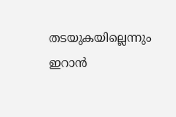തടയുകയില്ലെന്നും ഇറാൻ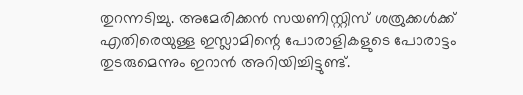തുറന്നടിച്ചു. അമേരിക്കൻ സയണിസ്റ്റിസ് ശത്രുക്കൾക്ക് എതിരെയുള്ള ഇസ്ലാമിന്റെ പോരാളികളുടെ പോരാട്ടം തുടരുമെന്നും ഇറാൻ അറിയിച്ചിട്ടുണ്ട്.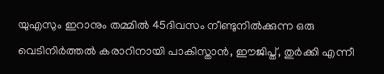യുഎസും ഇറാനും തമ്മിൽ 45ദിവസം നീണ്ടുനിൽക്കുന്ന ഒരു വെടിനിർത്തൽ കരാറിനായി പാകിസ്താൻ, ഈജിപ്ത്, തുർക്കി എന്നീ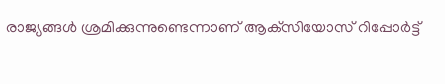രാജ്യങ്ങൾ ശ്രമിക്കുന്നുണ്ടെന്നാണ് ആക്‌സിയോസ് റിപ്പോർട്ട്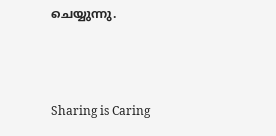ചെയ്യുന്നു.



Sharing is Caring